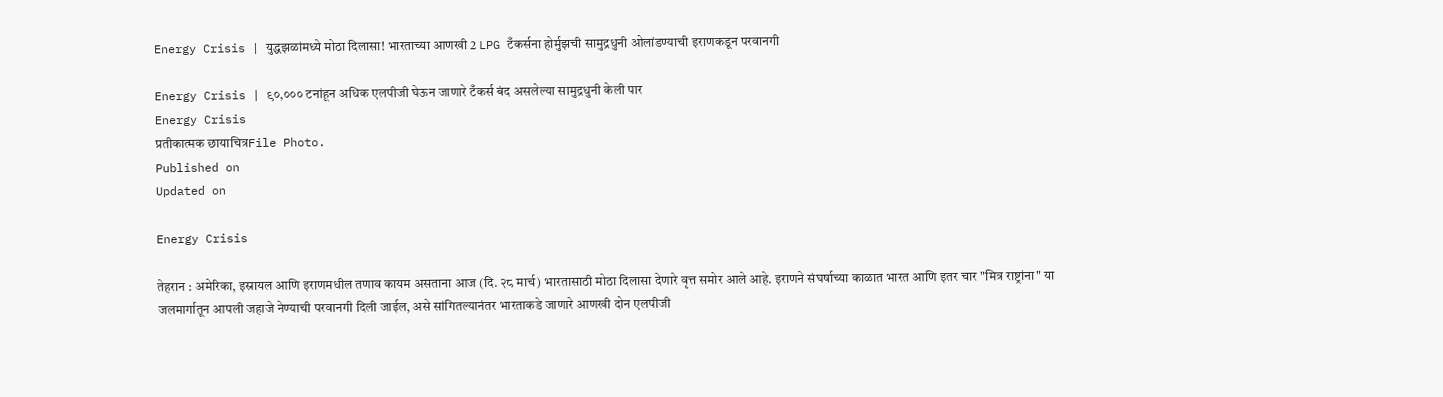Energy Crisis | युद्धझळांमध्ये मोठा दिलासा! भारताच्या आणखी 2 LPG टँकर्सना होर्मुझची सामुद्रधुनी ओलांडण्याची इराणकडून परवानगी

Energy Crisis | ९०,००० टनांहून अधिक एलपीजी घेऊन जाणारे टँकर्स बंद असलेल्या सामुद्रधुनी केली पार
Energy Crisis
प्रतीकात्मक छायाचित्रFile Photo.
Published on
Updated on

Energy Crisis

तेहरान : अमेरिका, इस्रायल आणि इराणमधील तणाव कायम असताना आज (दि. २८ मार्च) भारतासाठी मोठा दिलासा देणारे वृत्त समोर आले आहे. इराणने संघर्षाच्या काळात भारत आणि इतर चार "मित्र राष्ट्रांना" या जलमार्गातून आपली जहाजे नेण्याची परवानगी दिली जाईल, असे सांगितल्यानंतर भारताकडे जाणारे आणखी दोन एलपीजी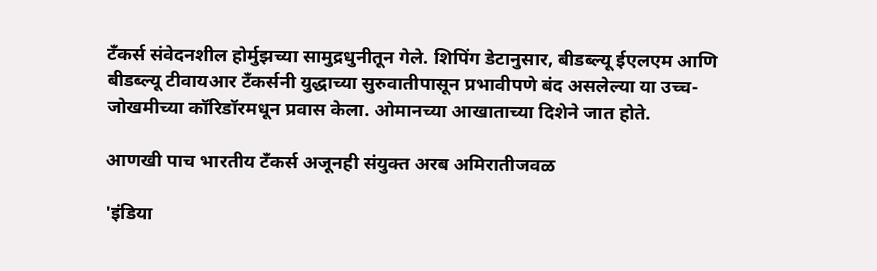टँकर्स संवेदनशील होर्मुझच्या सामुद्रधुनीतून गेले. शिपिंग डेटानुसार, बीडब्ल्यू ईएलएम आणि बीडब्ल्यू टीवायआर टँकर्सनी युद्धाच्या सुरुवातीपासून प्रभावीपणे बंद असलेल्या या उच्च-जोखमीच्या कॉरिडॉरमधून प्रवास केला. ओमानच्या आखाताच्या दिशेने जात होते.

आणखी पाच भारतीय टँकर्स अजूनही संयुक्त अरब अमिरातीजवळ

'इंडिया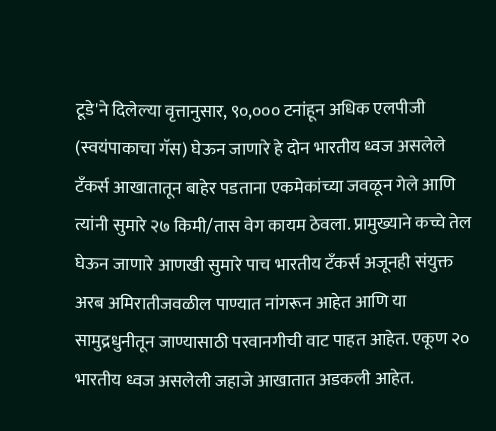टूडे'ने दिलेल्‍या वृत्तानुसार, ९०,००० टनांहून अधिक एलपीजी (स्वयंपाकाचा गॅस) घेऊन जाणारे हे दोन भारतीय ध्वज असलेले टँकर्स आखातातून बाहेर पडताना एकमेकांच्या जवळून गेले आणि त्यांनी सुमारे २७ किमी/तास वेग कायम ठेवला. प्रामुख्याने कच्चे तेल घेऊन जाणारे आणखी सुमारे पाच भारतीय टँकर्स अजूनही संयुक्त अरब अमिरातीजवळील पाण्यात नांगरून आहेत आणि या सामुद्रधुनीतून जाण्यासाठी परवानगीची वाट पाहत आहेत. एकूण २० भारतीय ध्वज असलेली जहाजे आखातात अडकली आहेत.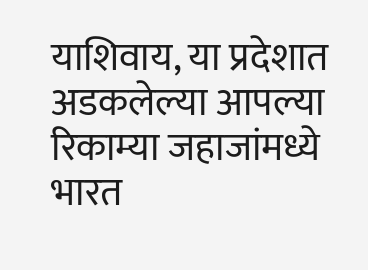याशिवाय, या प्रदेशात अडकलेल्या आपल्या रिकाम्या जहाजांमध्ये भारत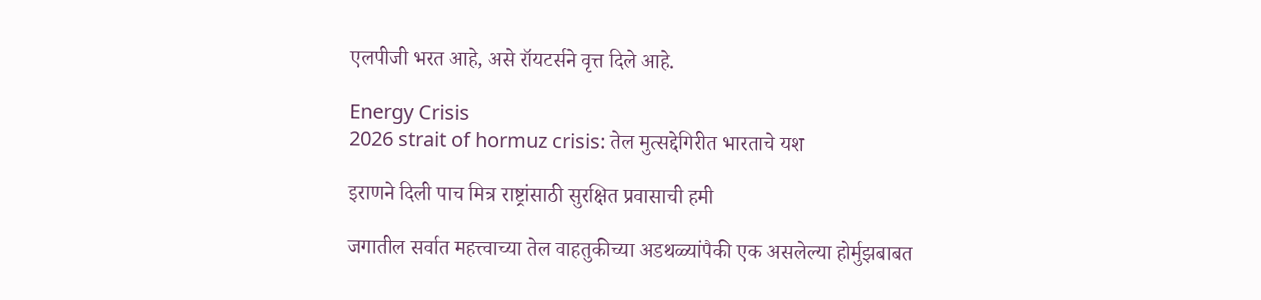एलपीजी भरत आहे, असे रॉयटर्सने वृत्त दिले आहे.

Energy Crisis
2026 strait of hormuz crisis: तेल मुत्सद्देगिरीत भारताचे यश

इराणने दिली पाच मित्र राष्ट्रांसाठी सुरक्षित प्रवासाची हमी

जगातील सर्वात महत्त्वाच्या तेल वाहतुकीच्या अडथळ्यांपैकी एक असलेल्या होर्मुझबाबत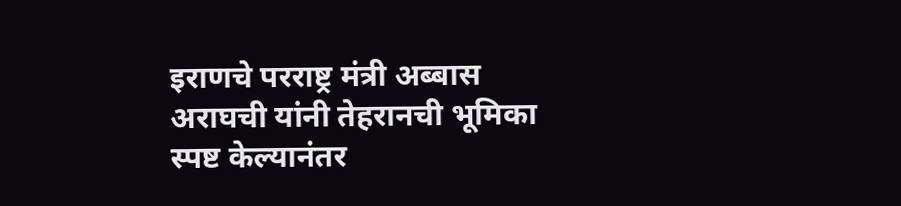इराणचे परराष्ट्र मंत्री अब्बास अराघची यांनी तेहरानची भूमिका स्पष्ट केल्यानंतर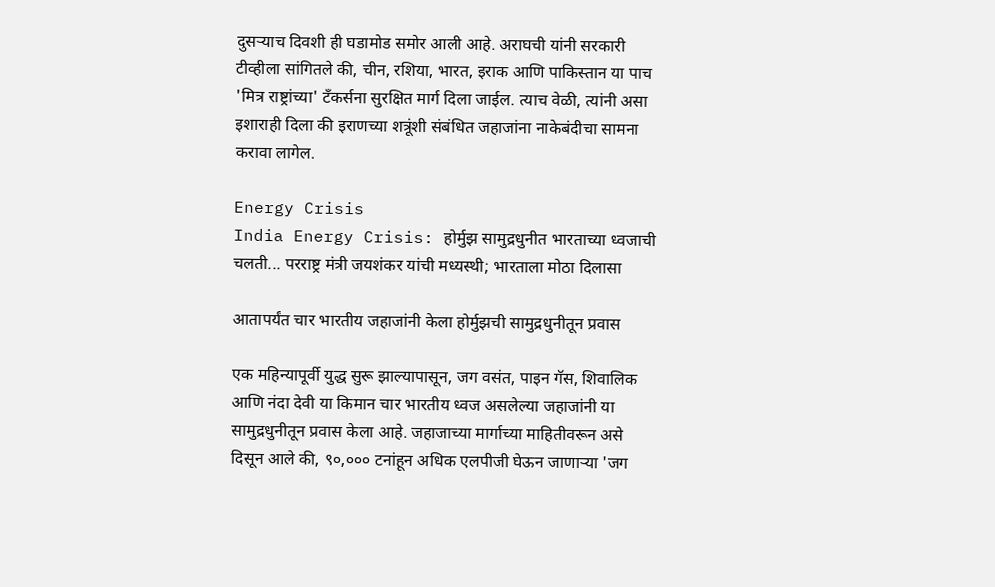दुसऱ्याच दिवशी ही घडामोड समोर आली आहे. अराघची यांनी सरकारी टीव्हीला सांगितले की, चीन, रशिया, भारत, इराक आणि पाकिस्तान या पाच 'मित्र राष्ट्रांच्या' टँकर्सना सुरक्षित मार्ग दिला जाईल. त्याच वेळी, त्यांनी असा इशाराही दिला की इराणच्या शत्रूंशी संबंधित जहाजांना नाकेबंदीचा सामना करावा लागेल.

Energy Crisis
India Energy Crisis: होर्मुझ सामुद्रधुनीत भारताच्या ध्वजाची चलती... परराष्ट्र मंत्री जयशंकर यांची मध्यस्थी; भारताला मोठा दिलासा

आतापर्यंत चार भारतीय जहाजांनी केला होर्मुझची सामुद्रधुनीतून प्रवास

एक महिन्यापूर्वी युद्ध सुरू झाल्यापासून, जग वसंत, पाइन गॅस, शिवालिक आणि नंदा देवी या किमान चार भारतीय ध्वज असलेल्या जहाजांनी या सामुद्रधुनीतून प्रवास केला आहे. जहाजाच्या मार्गाच्या माहितीवरून असे दिसून आले की, ९०,००० टनांहून अधिक एलपीजी घेऊन जाणाऱ्या 'जग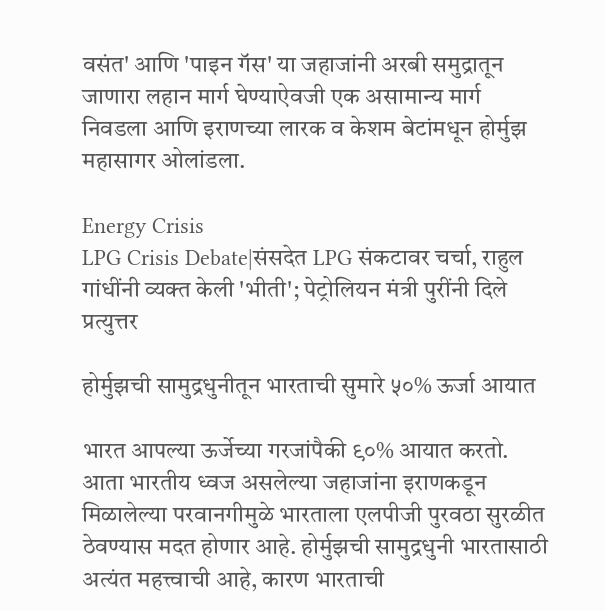वसंत' आणि 'पाइन गॅस' या जहाजांनी अरबी समुद्रातून जाणारा लहान मार्ग घेण्याऐवजी एक असामान्य मार्ग निवडला आणि इराणच्या लारक व केशम बेटांमधून होर्मुझ महासागर ओलांडला.

Energy Crisis
LPG Crisis Debate|संसदेत LPG संकटावर चर्चा, राहुल गांधींनी व्‍यक्‍त केली 'भीती'; पेट्रोलियन मंत्री पुरींनी दिले प्रत्युत्तर

होर्मुझची सामुद्रधुनीतून भारताची सुमारे ५०% ऊर्जा आयात

भारत आपल्या ऊर्जेच्या गरजांपैकी ९०% आयात करतो. आता भारतीय ध्वज असलेल्या जहाजांना इराणकडून मिळालेल्या परवानगीमुळे भारताला एलपीजी पुरवठा सुरळीत ठेवण्यास मदत होणार आहे. होर्मुझची सामुद्रधुनी भारतासाठी अत्यंत महत्त्वाची आहे, कारण भारताची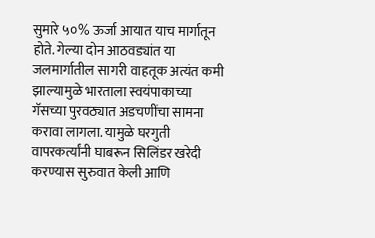सुमारे ५०% ऊर्जा आयात याच मार्गातून होते. गेल्या दोन आठवड्यांत या जलमार्गातील सागरी वाहतूक अत्यंत कमी झाल्यामुळे भारताला स्वयंपाकाच्या गॅसच्या पुरवठ्यात अडचणींचा सामना करावा लागला. यामुळे घरगुती वापरकर्त्यांनी घाबरून सिलिंडर खरेदी करण्यास सुरुवात केली आणि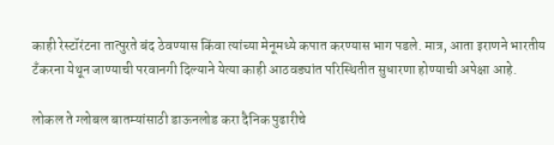काही रेस्टॉरंटना तात्पुरते बंद ठेवण्यास किंवा त्यांच्या मेनूमध्ये कपात करण्यास भाग पडले. मात्र, आता इराणने भारतीय टँकरना येथून जाण्याची परवानगी दिल्याने येत्या काही आठवड्यांत परिस्थितीत सुधारणा होण्याची अपेक्षा आहे.

लोकल ते ग्लोबल बातम्यांसाठी डाऊनलोड करा दैनिक पुढारीचे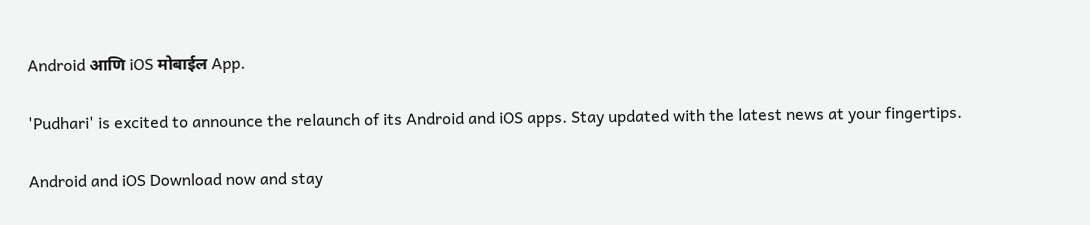Android आणि iOS मोबाईल App.

'Pudhari' is excited to announce the relaunch of its Android and iOS apps. Stay updated with the latest news at your fingertips.

Android and iOS Download now and stay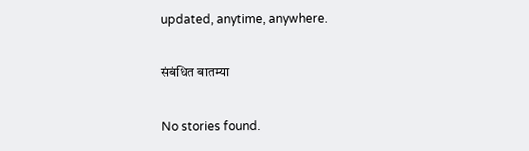updated, anytime, anywhere.

संबंधित बातम्या

No stories found.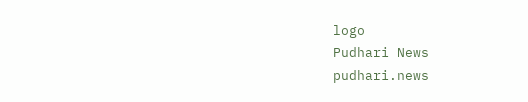logo
Pudhari News
pudhari.news